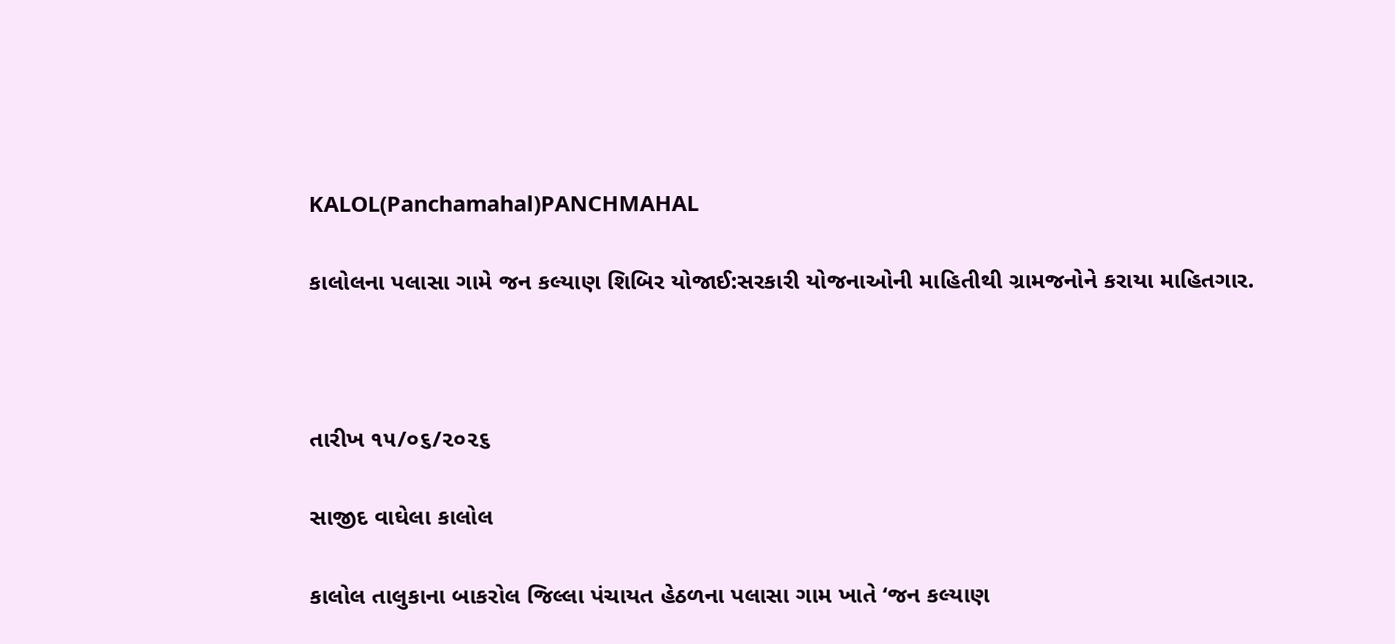KALOL(Panchamahal)PANCHMAHAL

કાલોલના પલાસા ગામે જન કલ્યાણ શિબિર યોજાઈ:સરકારી યોજનાઓની માહિતીથી ગ્રામજનોને કરાયા માહિતગાર.



તારીખ ૧૫/૦૬/૨૦૨૬

સાજીદ વાઘેલા કાલોલ

કાલોલ તાલુકાના બાકરોલ જિલ્લા પંચાયત હેઠળના પલાસા ગામ ખાતે ‘જન કલ્યાણ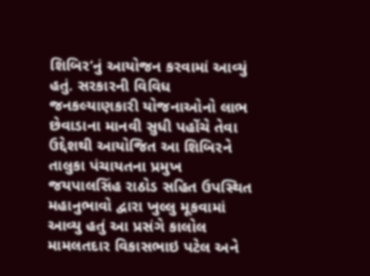શિબિર’નું આયોજન કરવામાં આવ્યું હતું. સરકારની વિવિધ જનકલ્યાણકારી યોજનાઓનો લાભ છેવાડાના માનવી સુધી પહોંચે તેવા ઉદ્દેશથી આયોજિત આ શિબિરને તાલુકા પંચાયતના પ્રમુખ જયપાલસિંહ રાઠોડ સહિત ઉપસ્થિત મહાનુભાવો દ્વારા ખુલ્લુ મૂકવામાં આવ્યુ હતું આ પ્રસંગે કાલોલ મામલતદાર વિકાસભાઇ પટેલ અને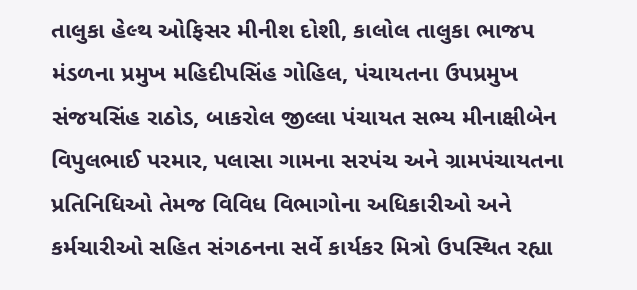તાલુકા હેલ્થ ઓફિસર મીનીશ દોશી, કાલોલ તાલુકા ભાજપ મંડળના પ્રમુખ મહિદીપસિંહ ગોહિલ, પંચાયતના ઉપપ્રમુખ સંજયસિંહ રાઠોડ, બાકરોલ જીલ્લા પંચાયત સભ્ય મીનાક્ષીબેન વિપુલભાઈ પરમાર, પલાસા ગામના સરપંચ અને ગ્રામપંચાયતના પ્રતિનિધિઓ તેમજ વિવિધ વિભાગોના અધિકારીઓ અને કર્મચારીઓ સહિત સંગઠનના સર્વે કાર્યકર મિત્રો ઉપસ્થિત રહ્યા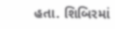હતા. શિબિરમાં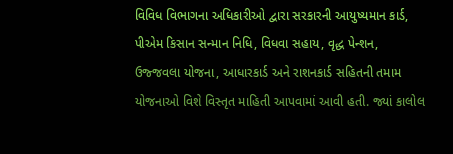વિવિધ વિભાગના અધિકારીઓ દ્વારા સરકારની આયુષ્યમાન કાર્ડ, પીએમ કિસાન સન્માન નિધિ, વિધવા સહાય, વૃદ્ધ પેન્શન, ઉજ્જવલા યોજના, આધારકાર્ડ અને રાશનકાર્ડ સહિતની તમામ યોજનાઓ વિશે વિસ્તૃત માહિતી આપવામાં આવી હતી. જ્યાં કાલોલ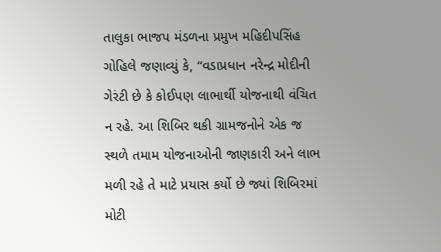તાલુકા ભાજપ મંડળના પ્રમુખ મહિદીપસિંહ ગોહિલે જણાવ્યું કે, “વડાપ્રધાન નરેન્દ્ર મોદીની ગેરંટી છે કે કોઈપણ લાભાર્થી યોજનાથી વંચિત ન રહે. આ શિબિર થકી ગ્રામજનોને એક જ સ્થળે તમામ યોજનાઓની જાણકારી અને લાભ મળી રહે તે માટે પ્રયાસ કર્યો છે જ્યાં શિબિરમાં મોટી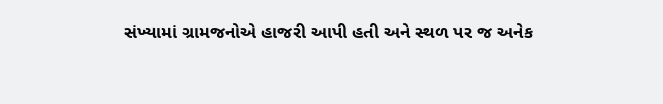સંખ્યામાં ગ્રામજનોએ હાજરી આપી હતી અને સ્થળ પર જ અનેક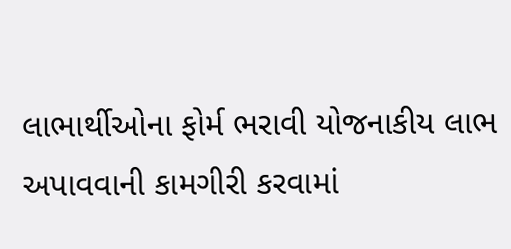લાભાર્થીઓના ફોર્મ ભરાવી યોજનાકીય લાભ અપાવવાની કામગીરી કરવામાં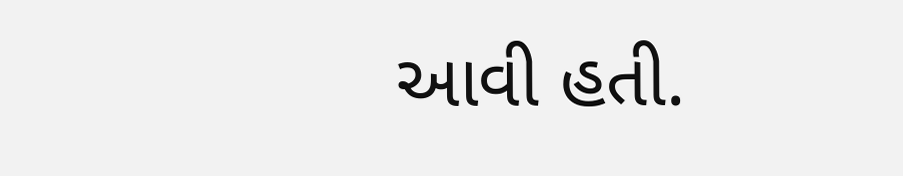આવી હતી.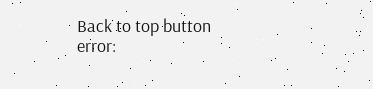Back to top button
error: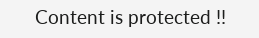Content is protected !!